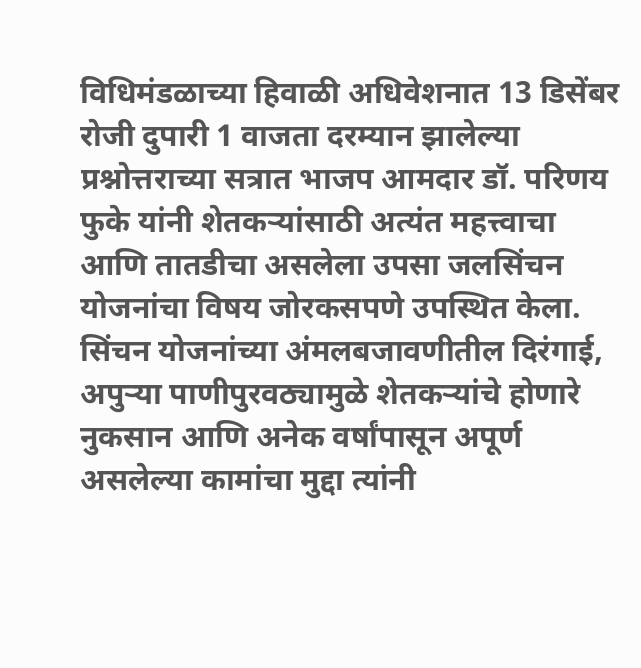विधिमंडळाच्या हिवाळी अधिवेशनात 13 डिसेंबर रोजी दुपारी 1 वाजता दरम्यान झालेल्या प्रश्नोत्तराच्या सत्रात भाजप आमदार डॉ. परिणय फुके यांनी शेतकऱ्यांसाठी अत्यंत महत्त्वाचा आणि तातडीचा असलेला उपसा जलसिंचन योजनांचा विषय जोरकसपणे उपस्थित केला. सिंचन योजनांच्या अंमलबजावणीतील दिरंगाई, अपुऱ्या पाणीपुरवठ्यामुळे शेतकऱ्यांचे होणारे नुकसान आणि अनेक वर्षांपासून अपूर्ण असलेल्या कामांचा मुद्दा त्यांनी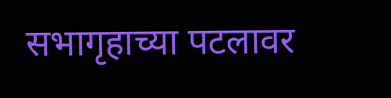सभागृहाच्या पटलावर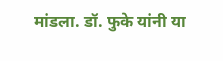मांडला. डॉ. फुके यांनी या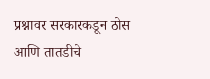प्रश्नावर सरकारकडून ठोस आणि तातडीचे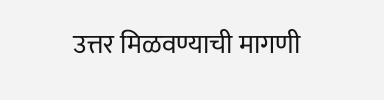उत्तर मिळवण्याची मागणी